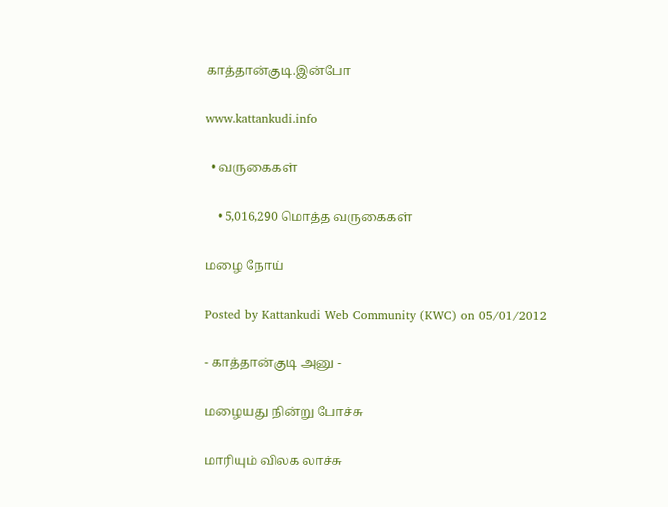காத்தான்குடி.இன்போ

www.kattankudi.info

  • வருகைகள்

    • 5,016,290 மொத்த வருகைகள்

மழை நோய்

Posted by Kattankudi Web Community (KWC) on 05/01/2012

- காத்தான்குடி அனு -

மழையது நின்று போச்சு

மாரியும் விலக லாச்சு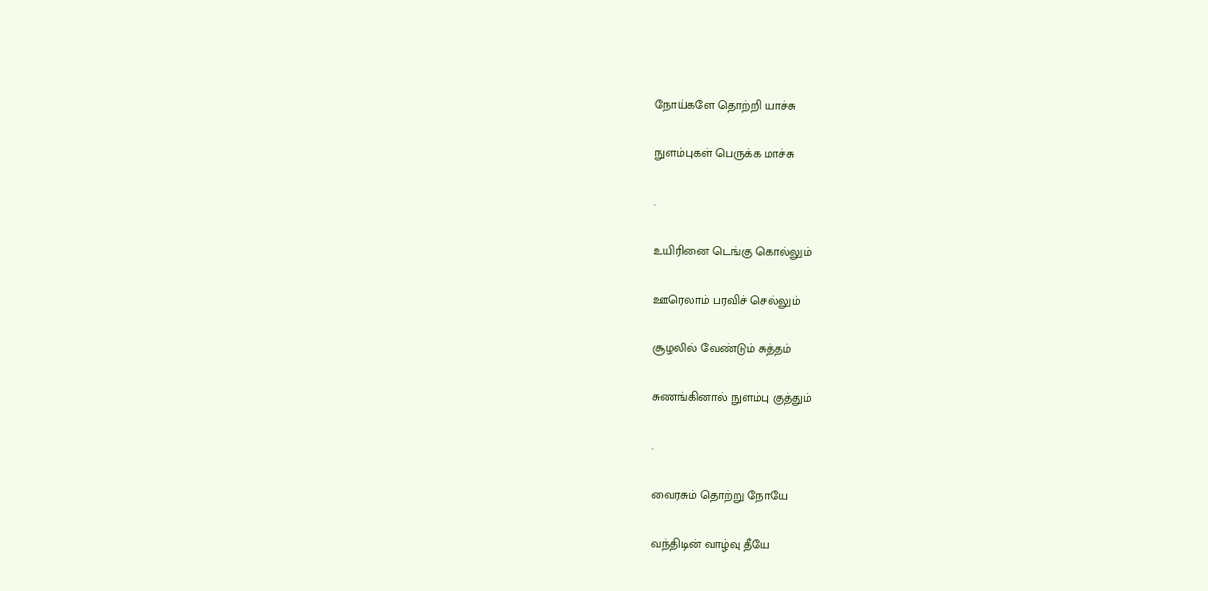நோய்களே தொற்றி யாச்சு

நுளம்புகள் பெருக்க மாச்சு

.

உயிரினை டெங்கு கொல்லும்

ஊரெலாம் பரவிச் செல்லும்

சூழலில் வேண்டும் சுத்தம்

சுணங்கினால் நுளம்பு குத்தும்

.

வைரசும் தொற்று நோயே

வந்திடின் வாழ்வு தீயே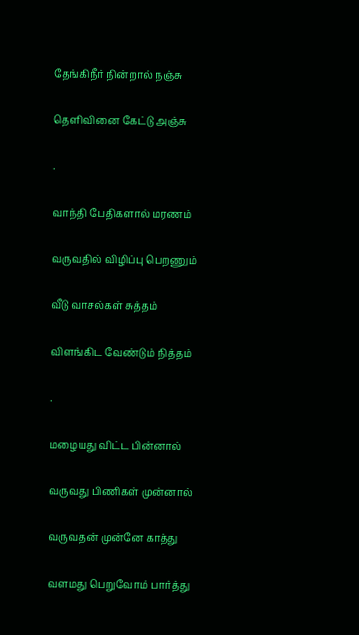தேங்கிநீர் நின்றால் நஞ்சு

தெளிவினை கேட்டு அஞ்சு

.

வாந்தி பேதிகளால் மரணம்

வருவதில் விழிப்பு பெறணும்

வீடு வாசல்கள் சுத்தம்

விளங்கிட வேண்டும் நித்தம்

.

மழையது விட்ட பின்னால்

வருவது பிணிகள் முன்னால்

வருவதன் முன்னே காத்து

வளமது பெறுவோம் பார்த்து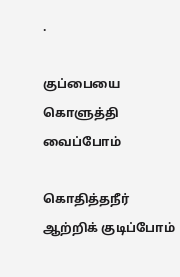.

குப்பையை கொளுத்தி வைப்போம்

கொதித்தநீர் ஆற்றிக் குடிப்போம்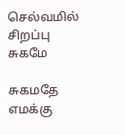செல்வமில் சிறப்பு சுகமே

சுகமதே எமக்கு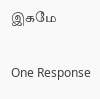இகமே

One Response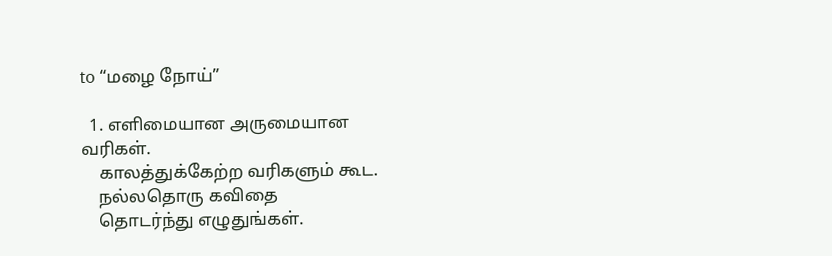to “மழை நோய்”

  1. எளிமையான அருமையான வரிகள்.
    காலத்துக்கேற்ற வரிகளும் கூட.
    நல்லதொரு கவிதை
    தொடர்ந்து எழுதுங்கள்.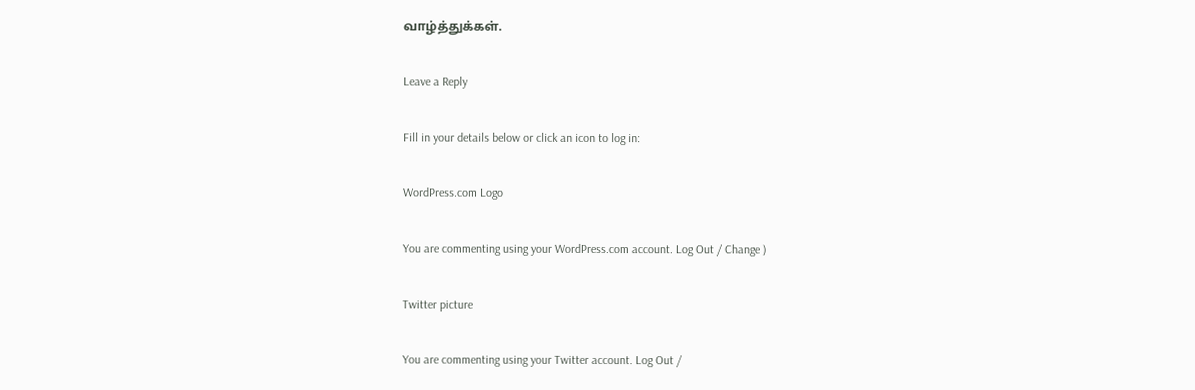வாழ்த்துக்கள்.

Leave a Reply

Fill in your details below or click an icon to log in:

WordPress.com Logo

You are commenting using your WordPress.com account. Log Out / Change )

Twitter picture

You are commenting using your Twitter account. Log Out /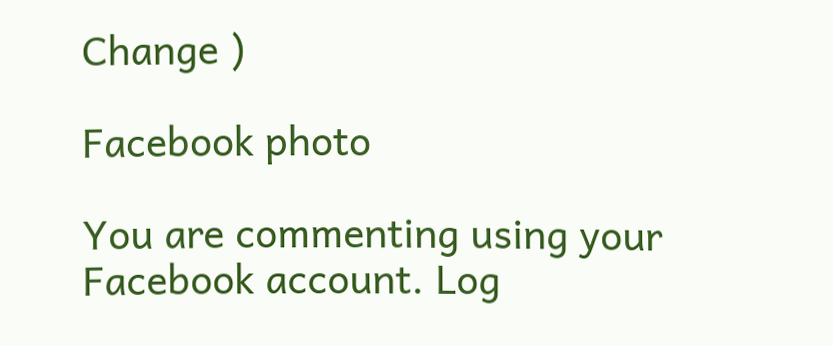Change )

Facebook photo

You are commenting using your Facebook account. Log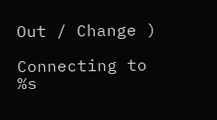Out / Change )

Connecting to %s